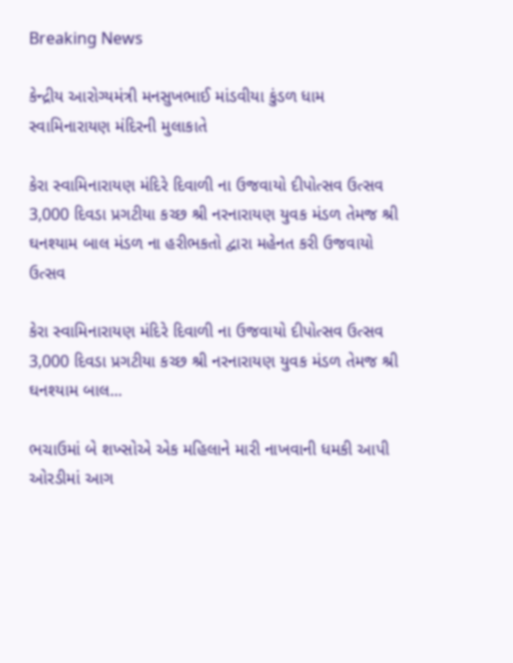Breaking News

કેન્દ્રીય આરોગ્યમંત્રી મનસુખભાઈ માંડવીયા કુંડળ ધામ સ્વામિનારાયણ મંદિરની મુલાકાતે

કેરા સ્વામિનારાયણ મંદિરે દિવાળી ના ઉજવાયો દીપોત્સવ ઉત્સવ 3,000 દિવડા પ્રગટીયા કચ્છ શ્રી નરનારાયણ યુવક મંડળ તેમજ શ્રી ઘનશ્યામ બાલ મંડળ ના હરીભકતો દ્વારા મહેનત કરી ઉજવાયો ઉત્સવ

કેરા સ્વામિનારાયણ મંદિરે દિવાળી ના ઉજવાયો દીપોત્સવ ઉત્સવ 3,000 દિવડા પ્રગટીયા કચ્છ શ્રી નરનારાયણ યુવક મંડળ તેમજ શ્રી ઘનશ્યામ બાલ...

ભચાઉમાં બે શખ્સોએ એક મહિલાને મારી નાખવાની ધમકી આપી ઓરડીમાં આગ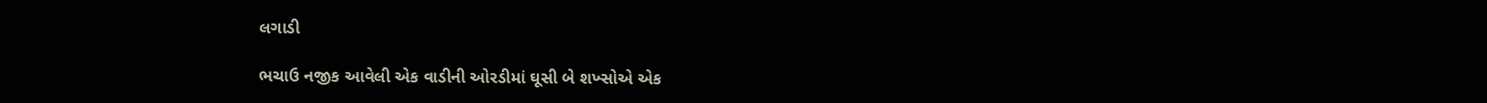લગાડી

ભચાઉ નજીક આવેલી એક વાડીની ઓરડીમાં ઘૂસી બે શખ્સોએ એક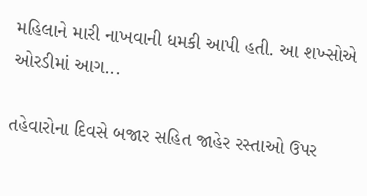મહિલાને મારી નાખવાની ધમકી આપી હતી. આ શખ્સોએ ઓરડીમાં આગ...

તહેવારોના દિવસે બજાર સહિત જાહેર રસ્તાઓ ઉપર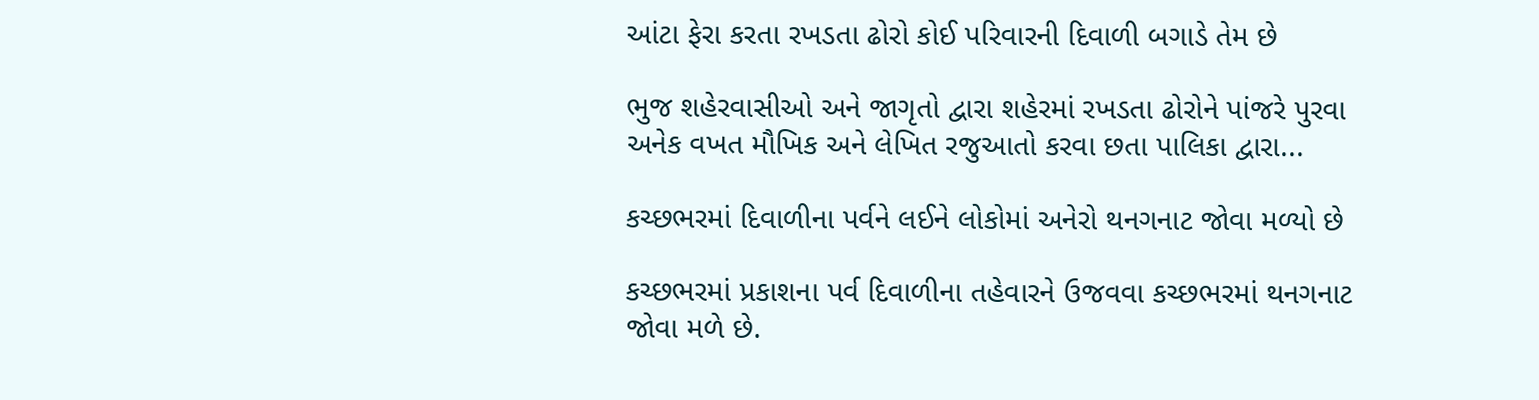આંટા ફેરા કરતા રખડતા ઢોરો કોઈ પરિવારની દિવાળી બગાડે તેમ છે

ભુજ શહેરવાસીઓ અને જાગૃતો દ્વારા શહેરમાં રખડતા ઢોરોને પાંજરે પુરવા અનેક વખત મૌખિક અને લેખિત રજુઆતો કરવા છતા પાલિકા દ્વારા...

કચ્છભરમાં દિવાળીના પર્વને લઈને લોકોમાં અનેરો થનગનાટ જોવા મળ્યો છે

કચ્છભરમાં પ્રકાશના પર્વ દિવાળીના તહેવારને ઉજવવા કચ્છભરમાં થનગનાટ જોવા મળે છે.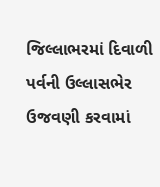જિલ્લાભરમાં દિવાળી પર્વની ઉલ્લાસભેર ઉજવણી કરવામાં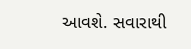આવશે. સવારાથી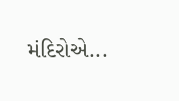મંદિરોએ...